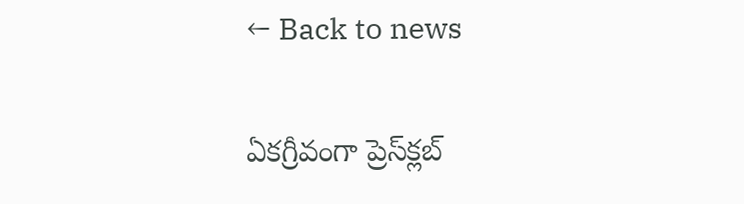← Back to news

ఏకగ్రీవంగా ప్రెస్‌క్లబ్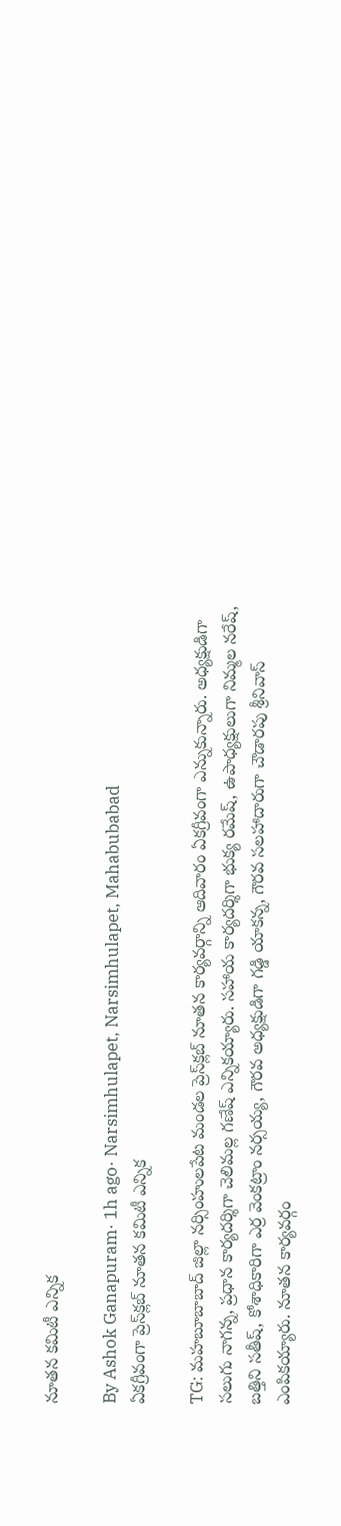నూతన కమిటీ ఎన్నిక

By Ashok Ganapuram· 1h ago· Narsimhulapet, Narsimhulapet, Mahabubabad
ఏకగ్రీవంగా ప్రెస్‌క్లబ్ నూతన కమిటీ ఎన్నిక

TG: మహబూబాబాద్ జిల్లా నర్సింహులపేట మండల ప్రెస్‌క్లబ్ నూతన కార్యవర్గాన్ని ఆదివారం ఏకగ్రీవంగా ఎన్నుకున్నారు. అధ్యక్షుడిగా సలుగు నాగన్న, ప్రధాన కార్యదర్శిగా చెలిమల్ల గణేష్ ఎన్నికయ్యారు. సహాయ కార్యదర్శిగా భుక్య రమేష్, ఉపాధ్యక్షులుగా నిమ్మల నరేష్, బత్తిని సతీష్, కోశాధికారిగా ఎర్ర వెంకట్రాం నర్సయ్య, గౌరవ అధ్యక్షుడిగా గడ్డి యాకన్న, గౌరవ సలహాదారుగా చౌడారపు శ్రీనివాస్ ఎంపికయ్యారు. నూతన కార్యవర్గం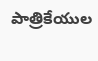పాత్రికేయుల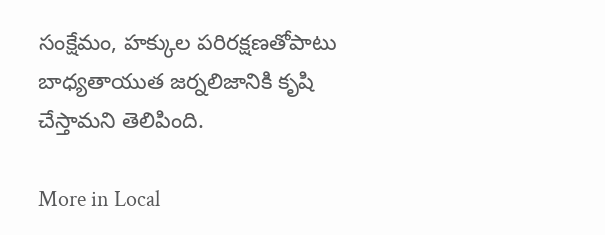సంక్షేమం, హక్కుల పరిరక్షణతోపాటు బాధ్యతాయుత జర్నలిజానికి కృషి చేస్తామని తెలిపింది.

More in Local